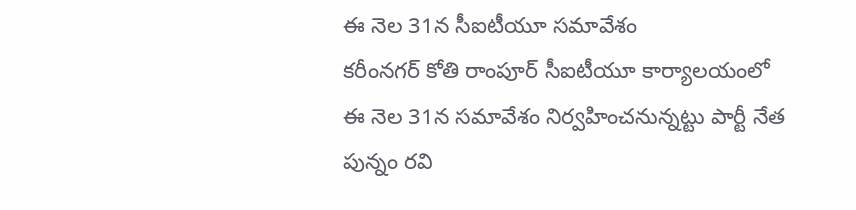ఈ నెల 31న సీఐటీయూ సమావేశం
కరీంనగర్ కోతి రాంపూర్ సీఐటీయూ కార్యాలయంలో ఈ నెల 31న సమావేశం నిర్వహించనున్నట్టు పార్టీ నేత పున్నం రవి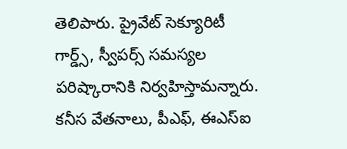తెలిపారు. ప్రైవేట్ సెక్యూరిటీ గార్డ్స్, స్వీపర్స్ సమస్యల పరిష్కారానికి నిర్వహిస్తామన్నారు. కనీస వేతనాలు, పీఎఫ్, ఈఎస్ఐ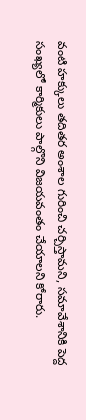వంటి హక్కులు తదితర అంశాల గురించి చర్చిస్తామని, సమావేశానికి పెద్ద సంఖ్యలో కార్మికులు పాల్గొని విజయవంతం చేయాలని కోరారు.